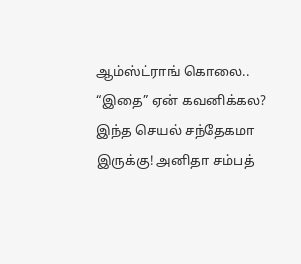ஆம்ஸ்ட்ராங் கொலை.. “இதை” ஏன் கவனிக்கல? இந்த செயல் சந்தேகமா இருக்கு! அனிதா சம்பத்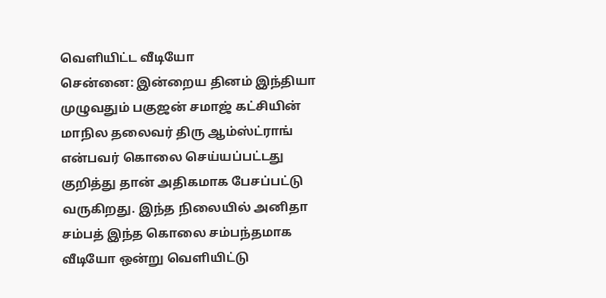வெளியிட்ட வீடியோ
சென்னை: இன்றைய தினம் இந்தியா முழுவதும் பகுஜன் சமாஜ் கட்சியின் மாநில தலைவர் திரு ஆம்ஸ்ட்ராங் என்பவர் கொலை செய்யப்பட்டது குறித்து தான் அதிகமாக பேசப்பட்டு வருகிறது. இந்த நிலையில் அனிதா சம்பத் இந்த கொலை சம்பந்தமாக வீடியோ ஒன்று வெளியிட்டு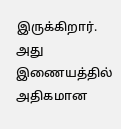இருக்கிறார். அது இணையத்தில் அதிகமான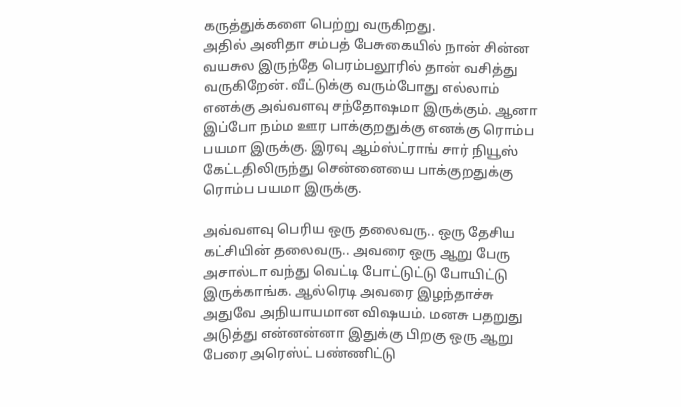கருத்துக்களை பெற்று வருகிறது.
அதில் அனிதா சம்பத் பேசுகையில் நான் சின்ன வயசுல இருந்தே பெரம்பலூரில் தான் வசித்து வருகிறேன். வீட்டுக்கு வரும்போது எல்லாம் எனக்கு அவ்வளவு சந்தோஷமா இருக்கும். ஆனா இப்போ நம்ம ஊர பாக்குறதுக்கு எனக்கு ரொம்ப பயமா இருக்கு. இரவு ஆம்ஸ்ட்ராங் சார் நியூஸ் கேட்டதிலிருந்து சென்னையை பாக்குறதுக்கு ரொம்ப பயமா இருக்கு.

அவ்வளவு பெரிய ஒரு தலைவரு.. ஒரு தேசிய கட்சியின் தலைவரு.. அவரை ஒரு ஆறு பேரு அசால்டா வந்து வெட்டி போட்டுட்டு போயிட்டு இருக்காங்க. ஆல்ரெடி அவரை இழந்தாச்சு அதுவே அநியாயமான விஷயம். மனசு பதறுது அடுத்து என்னன்னா இதுக்கு பிறகு ஒரு ஆறு பேரை அரெஸ்ட் பண்ணிட்டு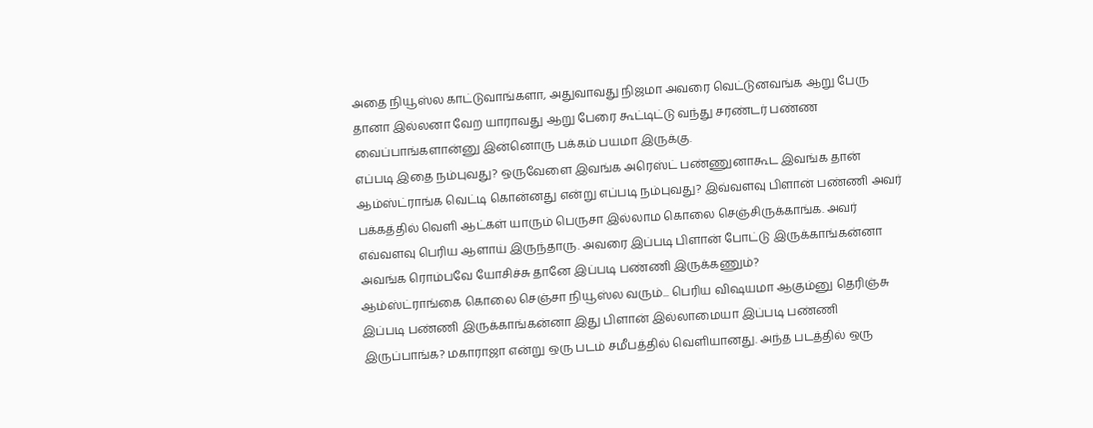அதை நியூஸ்ல காட்டுவாங்களா, அதுவாவது நிஜமா அவரை வெட்டுனவங்க ஆறு பேரு தானா இல்லனா வேற யாராவது ஆறு பேரை கூட்டிட்டு வந்து சரண்டர் பண்ண வைப்பாங்களான்னு இன்னொரு பக்கம் பயமா இருக்கு.
எப்படி இதை நம்புவது? ஒருவேளை இவங்க அரெஸ்ட் பண்ணுனாகூட இவங்க தான் ஆம்ஸ்ட்ராங்க வெட்டி கொன்னது என்று எப்படி நம்புவது? இவ்வளவு பிளான் பண்ணி அவர் பக்கத்தில் வெளி ஆட்கள் யாரும் பெருசா இல்லாம கொலை செஞ்சிருக்காங்க. அவர் எவ்வளவு பெரிய ஆளாய் இருந்தாரு. அவரை இப்படி பிளான் போட்டு இருக்காங்கன்னா அவங்க ரொம்பவே யோசிச்சு தானே இப்படி பண்ணி இருக்கணும்?
ஆம்ஸ்ட்ராங்கை கொலை செஞ்சா நியூஸ்ல வரும்... பெரிய விஷயமா ஆகும்னு தெரிஞ்சு இப்படி பண்ணி இருக்காங்கன்னா இது பிளான் இல்லாமையா இப்படி பண்ணி இருப்பாங்க? மகாராஜா என்று ஒரு படம் சமீபத்தில் வெளியானது. அந்த படத்தில் ஒரு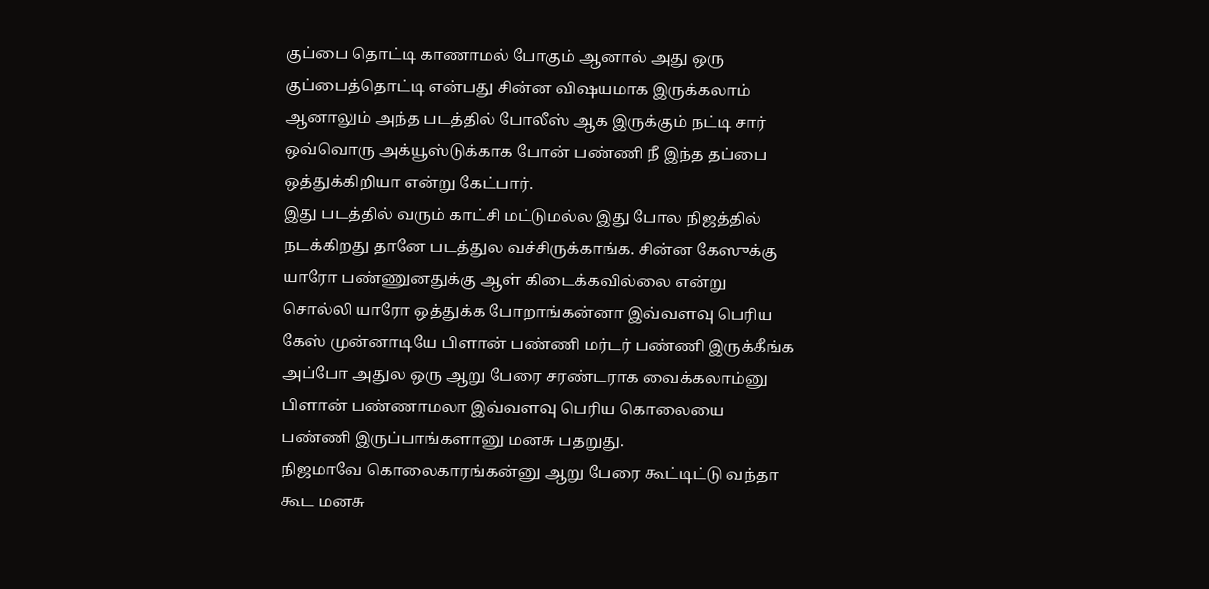குப்பை தொட்டி காணாமல் போகும் ஆனால் அது ஒரு குப்பைத்தொட்டி என்பது சின்ன விஷயமாக இருக்கலாம் ஆனாலும் அந்த படத்தில் போலீஸ் ஆக இருக்கும் நட்டி சார் ஒவ்வொரு அக்யூஸ்டுக்காக போன் பண்ணி நீ இந்த தப்பை ஒத்துக்கிறியா என்று கேட்பார்.
இது படத்தில் வரும் காட்சி மட்டுமல்ல இது போல நிஜத்தில் நடக்கிறது தானே படத்துல வச்சிருக்காங்க. சின்ன கேஸுக்கு யாரோ பண்ணுனதுக்கு ஆள் கிடைக்கவில்லை என்று சொல்லி யாரோ ஒத்துக்க போறாங்கன்னா இவ்வளவு பெரிய கேஸ் முன்னாடியே பிளான் பண்ணி மர்டர் பண்ணி இருக்கீங்க அப்போ அதுல ஒரு ஆறு பேரை சரண்டராக வைக்கலாம்னு பிளான் பண்ணாமலா இவ்வளவு பெரிய கொலையை பண்ணி இருப்பாங்களானு மனசு பதறுது.
நிஜமாவே கொலைகாரங்கன்னு ஆறு பேரை கூட்டிட்டு வந்தா கூட மனசு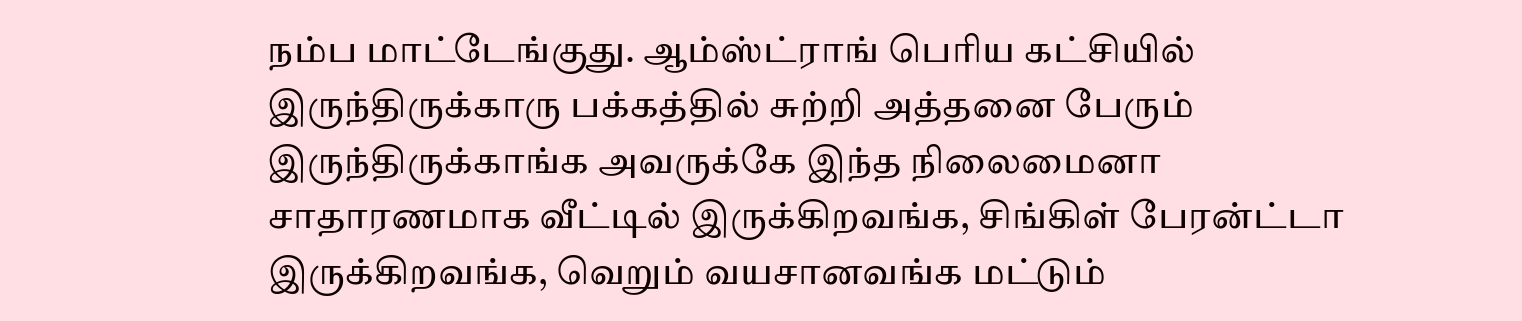நம்ப மாட்டேங்குது. ஆம்ஸ்ட்ராங் பெரிய கட்சியில் இருந்திருக்காரு பக்கத்தில் சுற்றி அத்தனை பேரும் இருந்திருக்காங்க அவருக்கே இந்த நிலைமைனா சாதாரணமாக வீட்டில் இருக்கிறவங்க, சிங்கிள் பேரன்ட்டா இருக்கிறவங்க, வெறும் வயசானவங்க மட்டும்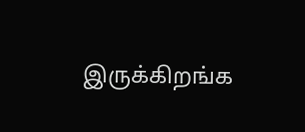இருக்கிறங்க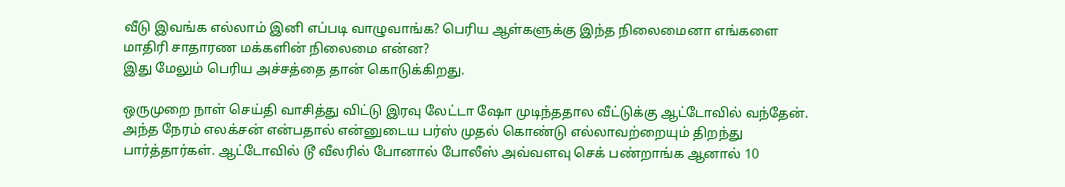வீடு இவங்க எல்லாம் இனி எப்படி வாழுவாங்க? பெரிய ஆள்களுக்கு இந்த நிலைமைனா எங்களை மாதிரி சாதாரண மக்களின் நிலைமை என்ன?
இது மேலும் பெரிய அச்சத்தை தான் கொடுக்கிறது.

ஒருமுறை நாள் செய்தி வாசித்து விட்டு இரவு லேட்டா ஷோ முடிந்ததால வீட்டுக்கு ஆட்டோவில் வந்தேன். அந்த நேரம் எலக்சன் என்பதால் என்னுடைய பர்ஸ் முதல் கொண்டு எல்லாவற்றையும் திறந்து பார்த்தார்கள். ஆட்டோவில் டூ வீலரில் போனால் போலீஸ் அவ்வளவு செக் பண்றாங்க ஆனால் 10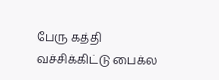பேரு கத்தி வச்சிக்கிட்டு பைக்ல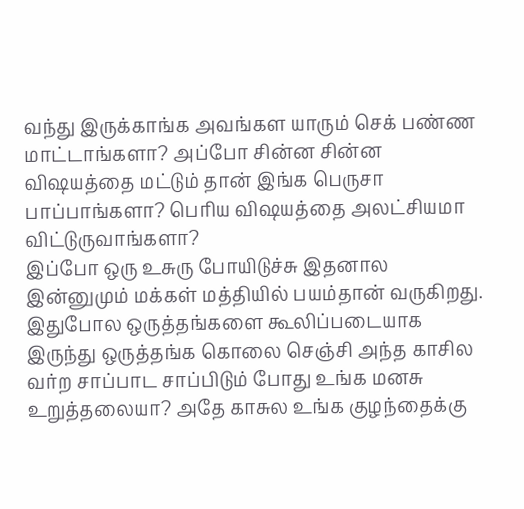வந்து இருக்காங்க அவங்கள யாரும் செக் பண்ண மாட்டாங்களா? அப்போ சின்ன சின்ன விஷயத்தை மட்டும் தான் இங்க பெருசா பாப்பாங்களா? பெரிய விஷயத்தை அலட்சியமா விட்டுருவாங்களா?
இப்போ ஒரு உசுரு போயிடுச்சு இதனால இன்னுமும் மக்கள் மத்தியில் பயம்தான் வருகிறது. இதுபோல ஒருத்தங்களை கூலிப்படையாக இருந்து ஒருத்தங்க கொலை செஞ்சி அந்த காசில வர்ற சாப்பாட சாப்பிடும் போது உங்க மனசு உறுத்தலையா? அதே காசுல உங்க குழந்தைக்கு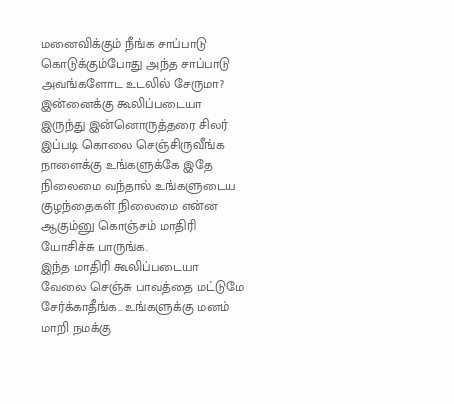மனைவிக்கும் நீங்க சாப்பாடு கொடுக்கும்போது அந்த சாப்பாடு அவங்களோட உடலில் சேருமா? இன்னைக்கு கூலிப்படையா இருந்து இன்னொருத்தரை சிலர் இப்படி கொலை செஞ்சிருவீங்க நாளைக்கு உங்களுக்கே இதே நிலைமை வந்தால் உங்களுடைய குழந்தைகள் நிலைமை என்ன ஆகும்னு கொஞ்சம் மாதிரி யோசிச்சு பாருங்க.
இந்த மாதிரி கூலிப்படையா வேலை செஞ்சு பாவத்தை மட்டுமே சேர்க்காதீங்க.. உங்களுக்கு மனம் மாறி நமக்கு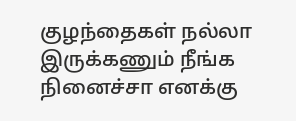குழந்தைகள் நல்லா இருக்கணும் நீங்க நினைச்சா எனக்கு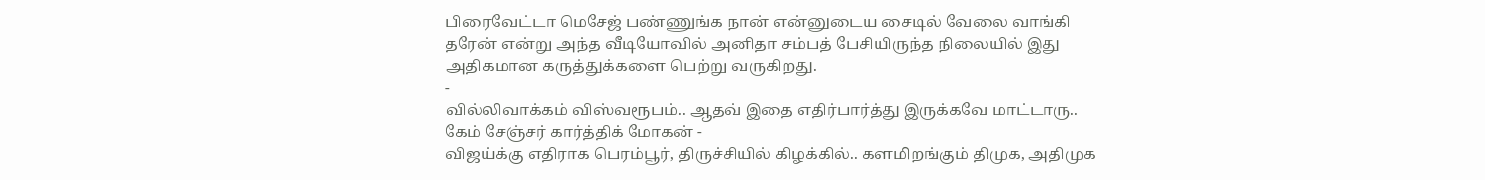பிரைவேட்டா மெசேஜ் பண்ணுங்க நான் என்னுடைய சைடில் வேலை வாங்கி தரேன் என்று அந்த வீடியோவில் அனிதா சம்பத் பேசியிருந்த நிலையில் இது அதிகமான கருத்துக்களை பெற்று வருகிறது.
-
வில்லிவாக்கம் விஸ்வரூபம்.. ஆதவ் இதை எதிர்பார்த்து இருக்கவே மாட்டாரு.. கேம் சேஞ்சர் கார்த்திக் மோகன் -
விஜய்க்கு எதிராக பெரம்பூர், திருச்சியில் கிழக்கில்.. களமிறங்கும் திமுக, அதிமுக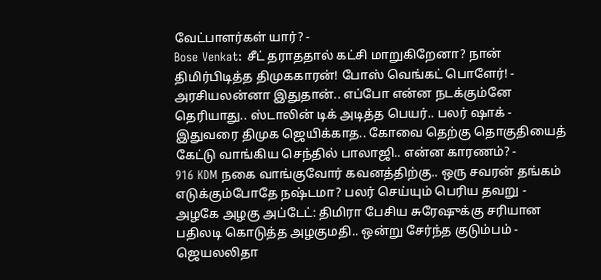வேட்பாளர்கள் யார்? -
Bose Venkat: சீட் தராததால் கட்சி மாறுகிறேனா? நான் திமிர்பிடித்த திமுககாரன்! போஸ் வெங்கட் பொளேர்! -
அரசியலன்னா இதுதான்.. எப்போ என்ன நடக்கும்னே தெரியாது.. ஸ்டாலின் டிக் அடித்த பெயர்.. பலர் ஷாக் -
இதுவரை திமுக ஜெயிக்காத.. கோவை தெற்கு தொகுதியைத் கேட்டு வாங்கிய செந்தில் பாலாஜி.. என்ன காரணம்? -
916 KDM நகை வாங்குவோர் கவனத்திற்கு.. ஒரு சவரன் தங்கம் எடுக்கும்போதே நஷ்டமா? பலர் செய்யும் பெரிய தவறு -
அழகே அழகு அப்டேட்: திமிரா பேசிய சுரேஷுக்கு சரியான பதிலடி கொடுத்த அழகுமதி.. ஒன்று சேர்ந்த குடும்பம் -
ஜெயலலிதா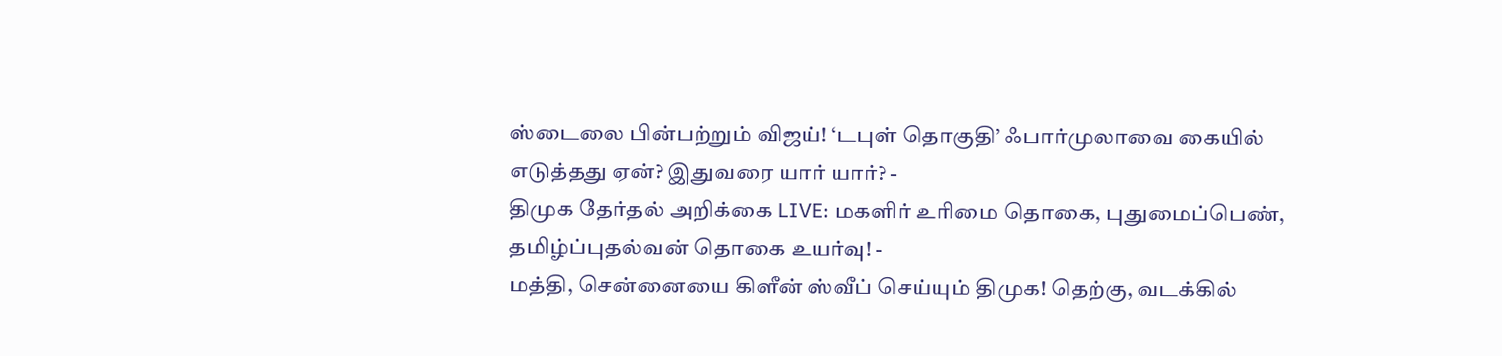ஸ்டைலை பின்பற்றும் விஜய்! ‘டபுள் தொகுதி’ ஃபார்முலாவை கையில் எடுத்தது ஏன்? இதுவரை யார் யார்? -
திமுக தேர்தல் அறிக்கை LIVE: மகளிர் உரிமை தொகை, புதுமைப்பெண், தமிழ்ப்புதல்வன் தொகை உயர்வு! -
மத்தி, சென்னையை கிளீன் ஸ்வீப் செய்யும் திமுக! தெற்கு, வடக்கில்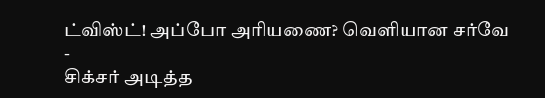ட்விஸ்ட்! அப்போ அரியணை? வெளியான சர்வே -
சிக்சர் அடித்த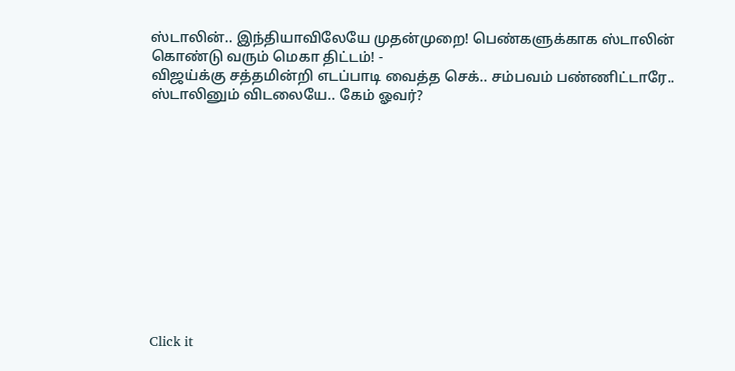ஸ்டாலின்.. இந்தியாவிலேயே முதன்முறை! பெண்களுக்காக ஸ்டாலின் கொண்டு வரும் மெகா திட்டம்! -
விஜய்க்கு சத்தமின்றி எடப்பாடி வைத்த செக்.. சம்பவம் பண்ணிட்டாரே.. ஸ்டாலினும் விடலையே.. கேம் ஓவர்?












Click it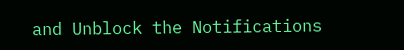and Unblock the Notifications